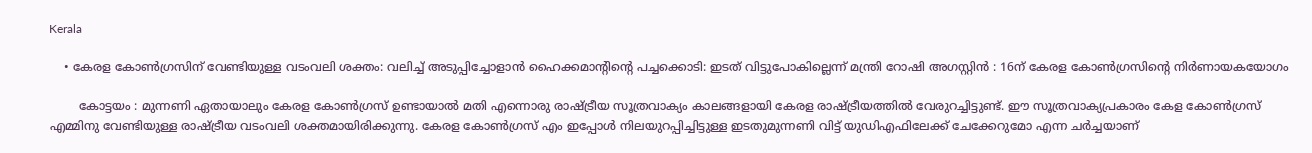Kerala

    • കേരള കോൺഗ്രസിന് വേണ്ടിയുള്ള വടംവലി ശക്തം: വലിച്ച് അടുപ്പിച്ചോളാൻ ഹൈക്കമാന്റിന്റെ പച്ചക്കൊടി: ഇടത് വിട്ടുപോകില്ലെന്ന് മന്ത്രി റോഷി അഗസ്റ്റിൻ : 16ന് കേരള കോൺഗ്രസിന്റെ നിർണായകയോഗം

        കോട്ടയം : മുന്നണി ഏതായാലും കേരള കോൺഗ്രസ് ഉണ്ടായാൽ മതി എന്നൊരു രാഷ്ട്രീയ സൂത്രവാക്യം കാലങ്ങളായി കേരള രാഷ്ട്രീയത്തിൽ വേരുറച്ചിട്ടുണ്ട്. ഈ സൂത്രവാക്യപ്രകാരം കേള കോൺഗ്രസ് എമ്മിനു വേണ്ടിയുള്ള രാഷ്ട്രീയ വടംവലി ശക്തമായിരിക്കുന്നു. കേരള കോൺഗ്രസ് എം ഇപ്പോൾ നിലയുറപ്പിച്ചിട്ടുള്ള ഇടതുമുന്നണി വിട്ട് യുഡിഎഫിലേക്ക് ചേക്കേറുമോ എന്ന ചർച്ചയാണ്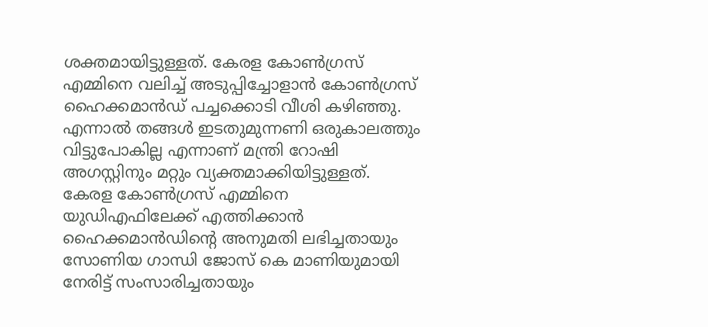ശക്തമായിട്ടുള്ളത്. കേരള കോൺഗ്രസ് എമ്മിനെ വലിച്ച് അടുപ്പിച്ചോളാൻ കോൺഗ്രസ് ഹൈക്കമാൻഡ് പച്ചക്കൊടി വീശി കഴിഞ്ഞു. എന്നാൽ തങ്ങൾ ഇടതുമുന്നണി ഒരുകാലത്തും വിട്ടുപോകില്ല എന്നാണ് മന്ത്രി റോഷി അഗസ്റ്റിനും മറ്റും വ്യക്തമാക്കിയിട്ടുള്ളത്. കേരള കോൺഗ്രസ് എമ്മിനെ യുഡിഎഫിലേക്ക് എത്തിക്കാന്‍ ഹൈക്കമാൻഡിന്‍റെ അനുമതി ലഭിച്ചതായും സോണിയ ഗാന്ധി ജോസ് കെ മാണിയുമായി നേരിട്ട് സംസാരിച്ചതായും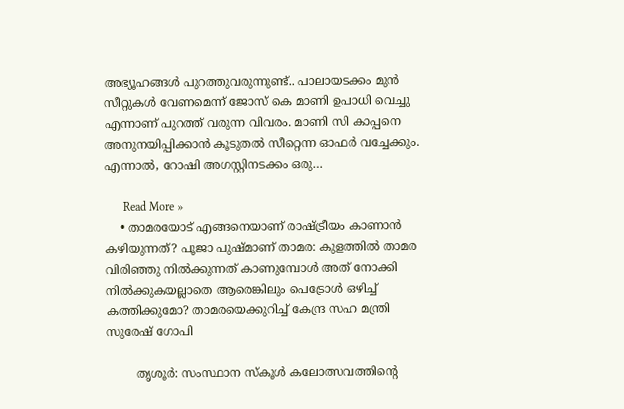അഭ്യൂഹങ്ങൾ പുറത്തുവരുന്നുണ്ട്.. പാലായടക്കം മുൻ സീറ്റുകൾ വേണമെന്ന് ജോസ് കെ മാണി ഉപാധി വെച്ചു എന്നാണ് പുറത്ത് വരുന്ന വിവരം. മാണി സി കാപ്പനെ അനുനയിപ്പിക്കാൻ കൂടുതൽ സീറ്റെന്ന ഓഫർ വച്ചേക്കും. എന്നാല്‍, റോഷി അഗസ്റ്റിനടക്കം ഒരു…

      Read More »
    • താമരയോട് എങ്ങനെയാണ് രാഷ്ട്രീയം കാണാൻ കഴിയുന്നത്? പൂജാ പുഷ്മാണ് താമര: കുളത്തിൽ താമര വിരിഞ്ഞു നിൽക്കുന്നത് കാണുമ്പോള്‍ അത് നോക്കി നിൽക്കുകയല്ലാതെ ആരെങ്കിലും പെട്രോള്‍ ഒഴിച്ച് കത്തിക്കുമോ? താമരയെക്കുറിച്ച് കേന്ദ്ര സഹ മന്ത്രി സുരേഷ് ഗോപി

        തൃശൂര്‍: സംസ്ഥാന സ്കൂൾ കലോത്സവത്തിന്റെ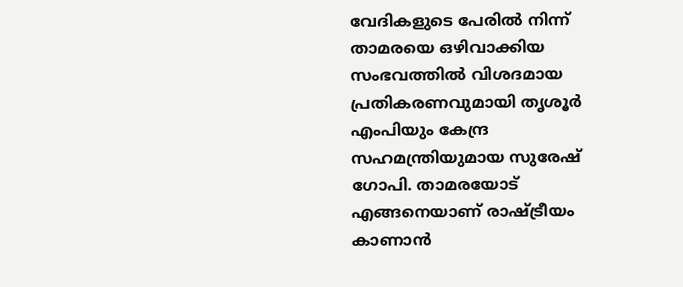വേദികളുടെ പേരിൽ നിന്ന് താമരയെ ഒഴിവാക്കിയ സംഭവത്തിൽ വിശദമായ പ്രതികരണവുമായി തൃശൂർ എംപിയും കേന്ദ്ര സഹമന്ത്രിയുമായ സുരേഷ് ഗോപി. താമരയോട് എങ്ങനെയാണ് രാഷ്ട്രീയം കാണാൻ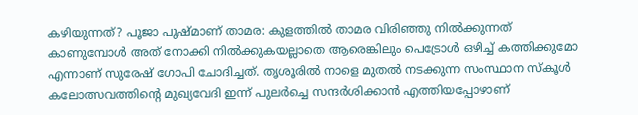കഴിയുന്നത്? പൂജാ പുഷ്മാണ് താമര: കുളത്തിൽ താമര വിരിഞ്ഞു നിൽക്കുന്നത് കാണുമ്പോള്‍ അത് നോക്കി നിൽക്കുകയല്ലാതെ ആരെങ്കിലും പെട്രോള്‍ ഒഴിച്ച് കത്തിക്കുമോ എന്നാണ് സുരേഷ് ഗോപി ചോദിച്ചത്. തൃശൂരിൽ നാളെ മുതൽ നടക്കുന്ന സംസ്ഥാന സ്കൂള്‍ കലോത്സവത്തിന്‍റെ മുഖ്യവേദി ഇന്ന് പുലർച്ചെ സന്ദർശിക്കാൻ എത്തിയപ്പോഴാണ്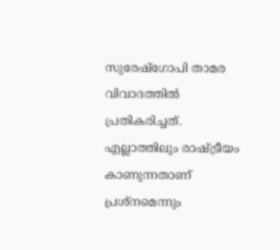സുരേഷ്‍ഗോപി താമര വിവാദത്തിൽ പ്രതികരിച്ചത്. എല്ലാത്തിലും രാഷ്ട്രീയം കാണുന്നതാണ് പ്രശ്നമെന്നും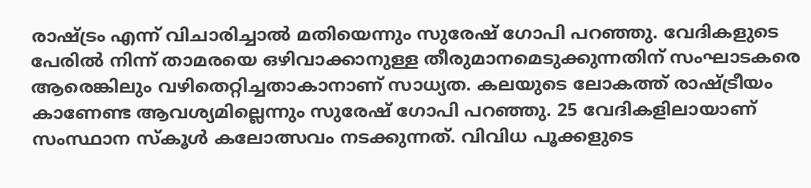രാഷ്ട്രം എന്ന് വിചാരിച്ചാൽ മതിയെന്നും സുരേഷ് ഗോപി പറഞ്ഞു. വേദികളുടെ പേരിൽ നിന്ന് താമരയെ ഒഴിവാക്കാനുള്ള തീരുമാനമെടുക്കുന്നതിന് സംഘാടകരെ ആരെങ്കിലും വഴിതെറ്റിച്ചതാകാനാണ് സാധ്യത. കലയുടെ ലോകത്ത് രാഷ്ട്രീയം കാണേണ്ട ആവശ്യമില്ലെന്നും സുരേഷ് ഗോപി പറഞ്ഞു. 25 വേദികളിലായാണ് സംസ്ഥാന സ്കൂൾ കലോത്സവം നടക്കുന്നത്. വിവിധ പൂക്കളുടെ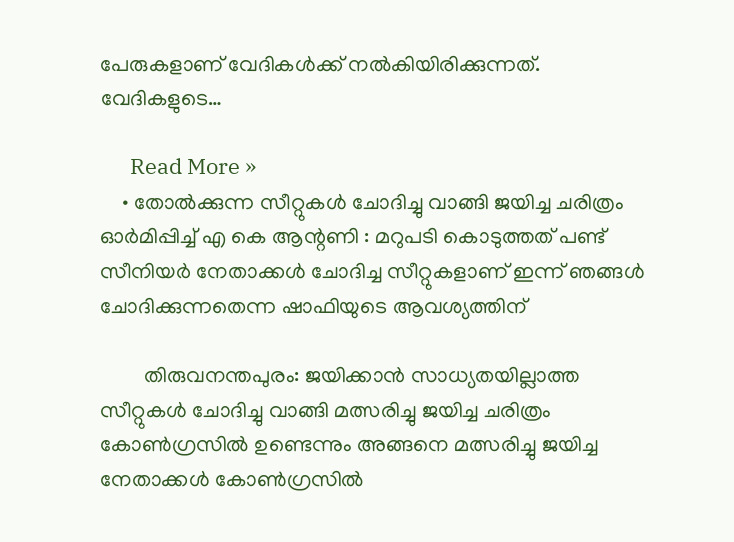പേരുകളാണ് വേദികള്‍ക്ക് നൽകിയിരിക്കുന്നത്. വേദികളുടെ…

      Read More »
    • തോൽക്കുന്ന സീറ്റുകൾ ചോദിച്ചു വാങ്ങി ജയിച്ച ചരിത്രം ഓർമിപ്പിച്ച് എ കെ ആന്റണി : മറുപടി കൊടുത്തത് പണ്ട് സീനിയർ നേതാക്കൾ ചോദിച്ച സീറ്റുകളാണ് ഇന്ന് ഞങ്ങൾ ചോദിക്കുന്നതെന്ന ഷാഫിയുടെ ആവശ്യത്തിന്

        തിരുവനന്തപുരം: ജയിക്കാൻ സാധ്യതയില്ലാത്ത സീറ്റുകൾ ചോദിച്ചു വാങ്ങി മത്സരിച്ചു ജയിച്ച ചരിത്രം കോൺഗ്രസിൽ ഉണ്ടെന്നും അങ്ങനെ മത്സരിച്ചു ജയിച്ച നേതാക്കൾ കോൺഗ്രസിൽ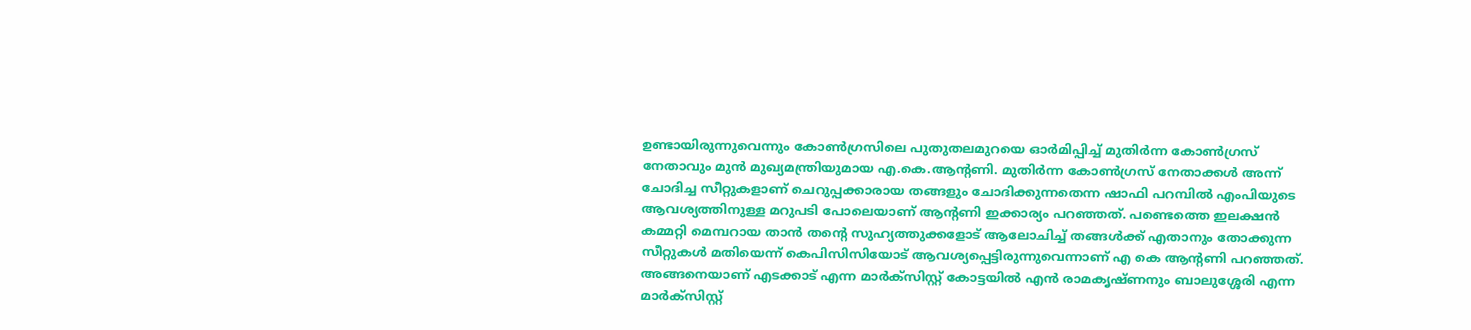ഉണ്ടായിരുന്നുവെന്നും കോൺഗ്രസിലെ പുതുതലമുറയെ ഓർമിപ്പിച്ച് മുതിർന്ന കോൺഗ്രസ് നേതാവും മുൻ മുഖ്യമന്ത്രിയുമായ എ.കെ.ആന്റണി. മുതി‍ർന്ന കോൺഗ്രസ് നേതാക്കൾ അന്ന് ചോദിച്ച സീറ്റുകളാണ് ചെറുപ്പക്കാരായ തങ്ങളും ചോദിക്കുന്നതെന്ന ഷാഫി പറമ്പിൽ എംപിയുടെ ആവശ്യത്തിനുള്ള മറുപടി പോലെയാണ് ആന്റണി ഇക്കാര്യം പറഞ്ഞത്. പണ്ടെത്തെ ഇലക്ഷൻ കമ്മറ്റി മെമ്പറായ താൻ തൻ്റെ സുഹ്യത്തുക്കളോട് ആലോചിച്ച് തങ്ങൾക്ക് എതാനും തോക്കുന്ന സീറ്റുകൾ മതിയെന്ന് കെപിസിസിയോട് ആവശ്യപ്പെട്ടിരുന്നുവെന്നാണ് എ കെ ആന്റണി പറഞ്ഞത്. അങ്ങനെയാണ് എടക്കാട് എന്ന മാർക്സിസ്റ്റ് കോട്ടയിൽ എൻ രാമകൃഷ്ണനും ബാലുശ്ശേരി എന്ന മാർക്സിസ്റ്റ്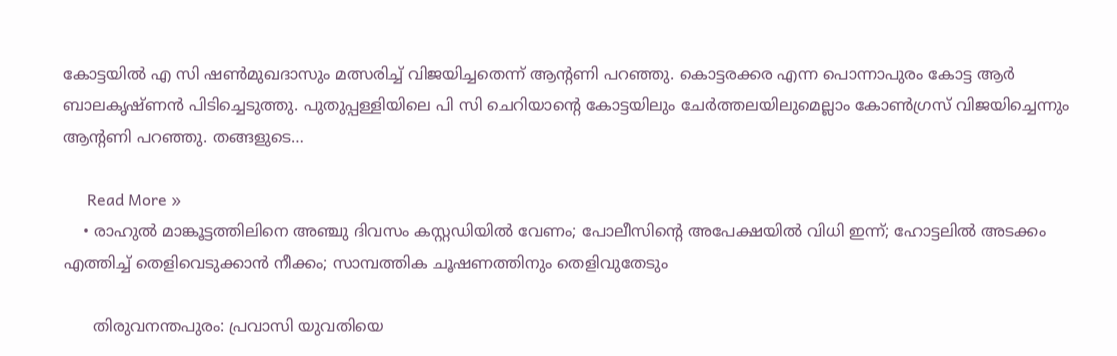കോട്ടയിൽ എ സി ഷൺമുഖദാസും മത്സരിച്ച് വിജയിച്ചതെന്ന് ആൻ്റണി പറഞ്ഞു. കൊട്ടരക്കര എന്ന പൊന്നാപുരം കോട്ട ആർ ബാലകൃഷ്ണൻ പിടിച്ചെടുത്തു. പുതുപ്പള്ളിയിലെ പി സി ചെറിയാൻ്റെ കോട്ടയിലും ചേർത്തലയിലുമെല്ലാം കോൺഗ്രസ് വിജയിച്ചെന്നും ആൻ്റണി പറഞ്ഞു. തങ്ങളുടെ…

      Read More »
    • രാഹുല്‍ മാങ്കൂട്ടത്തിലിനെ അഞ്ചു ദിവസം കസ്റ്റഡിയില്‍ വേണം; പോലീസിന്റെ അപേക്ഷയില്‍ വിധി ഇന്ന്; ഹോട്ടലില്‍ അടക്കം എത്തിച്ച് തെളിവെടുക്കാന്‍ നീക്കം; സാമ്പത്തിക ചൂഷണത്തിനും തെളിവുതേടും

      തിരുവനന്തപുരം: പ്രവാസി യുവതിയെ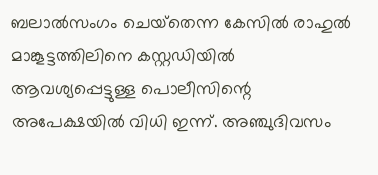ബലാല്‍സംഗം ചെയ്‌തെന്ന കേസില്‍ രാഹുല്‍ മാങ്കൂട്ടത്തിലിനെ കസ്റ്റഡിയില്‍ ആവശ്യപ്പെട്ടുള്ള പൊലീസിന്റെ അപേക്ഷയില്‍ വിധി ഇന്ന്. അഞ്ചുദിവസം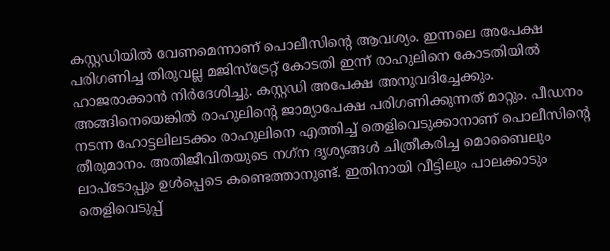കസ്റ്റഡിയില്‍ വേണമെന്നാണ് പൊലീസിന്റെ ആവശ്യം. ഇന്നലെ അപേക്ഷ പരിഗണിച്ച തിരുവല്ല മജിസ്‌ട്രേറ്റ് കോടതി ഇന്ന് രാഹുലിനെ കോടതിയില്‍ ഹാജരാക്കാന്‍ നിര്‍ദേശിച്ചു. കസ്റ്റഡി അപേക്ഷ അനുവദിച്ചേക്കും. അങ്ങിനെയെങ്കില്‍ രാഹുലിന്റെ ജാമ്യാപേക്ഷ പരിഗണിക്കുന്നത് മാറ്റും. പീഡനം നടന്ന ഹോട്ടലിലടക്കം രാഹുലിനെ എത്തിച്ച് തെളിവെടുക്കാനാണ് പൊലീസിന്റെ തീരുമാനം. അതിജീവിതയുടെ നഗ്‌ന ദൃശ്യങ്ങള്‍ ചിത്രീകരിച്ച മൊബൈലും ലാപ്‌ടോപ്പും ഉള്‍പ്പെടെ കണ്ടെത്താനുണ്ട്. ഇതിനായി വീട്ടിലും പാലക്കാടും തെളിവെടുപ്പ്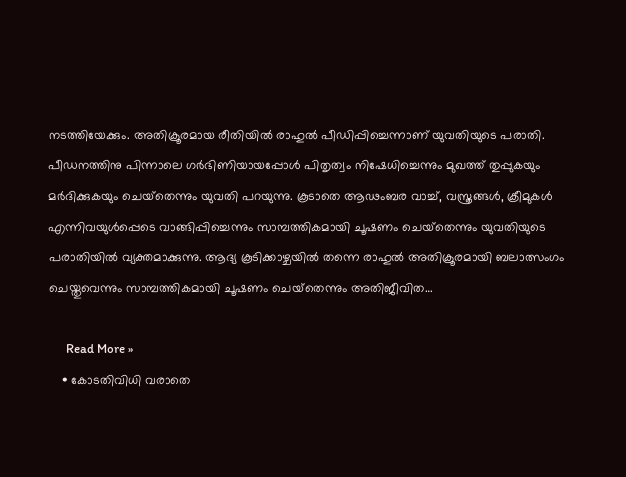നടത്തിയേക്കും. അതിക്രൂരമായ രീതിയില്‍ രാഹുല്‍ പീഡിപ്പിച്ചെന്നാണ് യുവതിയുടെ പരാതി. പീഡനത്തിനു പിന്നാലെ ഗര്‍ഭിണിയായപ്പോള്‍ പിതൃത്വം നിഷേധിച്ചെന്നും മുഖത്ത് തുപ്പുകയും മര്‍ദിക്കുകയും ചെയ്‌തെന്നും യുവതി പറയുന്നു. കൂടാതെ ആഢംബര വാച്ച്, വസ്ത്രങ്ങള്‍, ക്രീമുകള്‍ എന്നിവയുള്‍പ്പെടെ വാങ്ങിപ്പിച്ചെന്നും സാമ്പത്തികമായി ചൂഷണം ചെയ്‌തെന്നും യുവതിയുടെ പരാതിയില്‍ വ്യക്തമാക്കുന്നു. ആദ്യ കൂടിക്കാഴ്ചയില്‍ തന്നെ രാഹുല്‍ അതിക്രൂരമായി ബലാത്സംഗം ചെയ്തുവെന്നും സാമ്പത്തികമായി ചൂഷണം ചെയ്‌തെന്നും അതിജീവിത…

      Read More »
    • കോടതിവിധി വരാതെ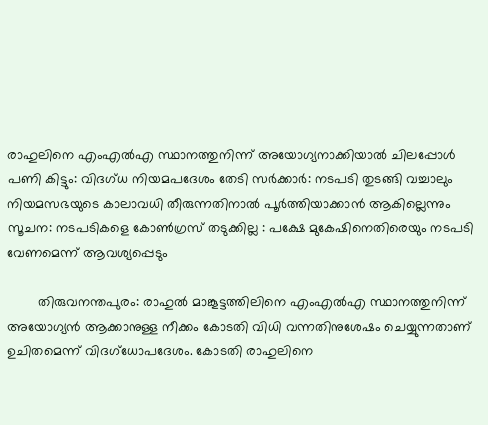രാഹുലിനെ എംഎൽഎ സ്ഥാനത്തുനിന്ന് അയോഗ്യനാക്കിയാൽ ചിലപ്പോൾ പണി കിട്ടും: വിദഗ്ധ നിയമപദേശം തേടി സർക്കാർ: നടപടി തുടങ്ങി വച്ചാലും നിയമസഭയുടെ കാലാവധി തീരുന്നതിനാൽ പൂർത്തിയാക്കാൻ ആകില്ലെന്നും സൂചന: നടപടികളെ കോൺഗ്രസ് തടുക്കില്ല : പക്ഷേ മുകേഷിനെതിരെയും നടപടി വേണമെന്ന് ആവശ്യപ്പെടും

        തിരുവനന്തപുരം: രാഹുൽ മാങ്കൂട്ടത്തിലിനെ എംഎൽഎ സ്ഥാനത്തുനിന്ന് അയോഗ്യൻ ആക്കാനുള്ള നീക്കം കോടതി വിധി വന്നതിനുശേഷം ചെയ്യുന്നതാണ് ഉചിതമെന്ന് വിദഗ്ധോപദേശം. കോടതി രാഹുലിനെ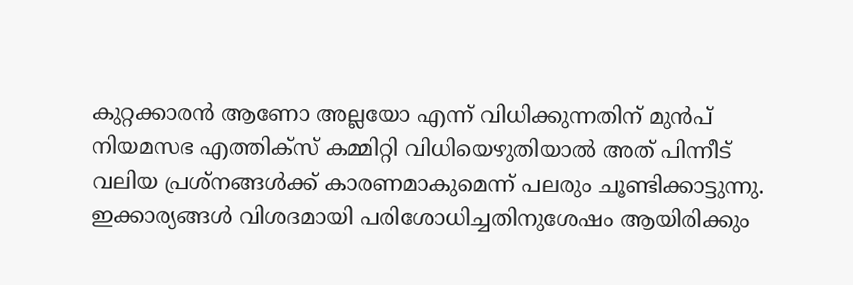കുറ്റക്കാരൻ ആണോ അല്ലയോ എന്ന് വിധിക്കുന്നതിന് മുൻപ് നിയമസഭ എത്തിക്സ് കമ്മിറ്റി വിധിയെഴുതിയാൽ അത് പിന്നീട് വലിയ പ്രശ്നങ്ങൾക്ക് കാരണമാകുമെന്ന് പലരും ചൂണ്ടിക്കാട്ടുന്നു. ഇക്കാര്യങ്ങൾ വിശദമായി പരിശോധിച്ചതിനുശേഷം ആയിരിക്കും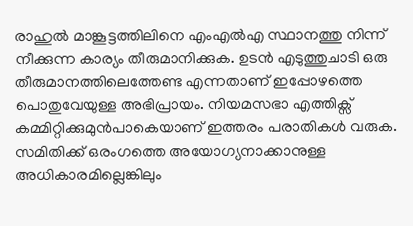രാഹുൽ മാങ്കൂട്ടത്തിലിനെ എംഎൽഎ സ്ഥാനത്തു നിന്ന് നീക്കുന്ന കാര്യം തീരുമാനിക്കുക. ഉടൻ എടുത്തുചാടി ഒരു തീരുമാനത്തിലെത്തേണ്ട എന്നതാണ് ഇപ്പോഴത്തെ പൊതുവേയുള്ള അഭിപ്രായം. നിയമസഭാ എത്തിക്സ് കമ്മിറ്റിക്കുമുൻപാകെയാണ് ഇത്തരം പരാതികൾ വരുക. സമിതിക്ക് ഒരംഗത്തെ അയോഗ്യനാക്കാനുള്ള അധികാരമില്ലെങ്കിലും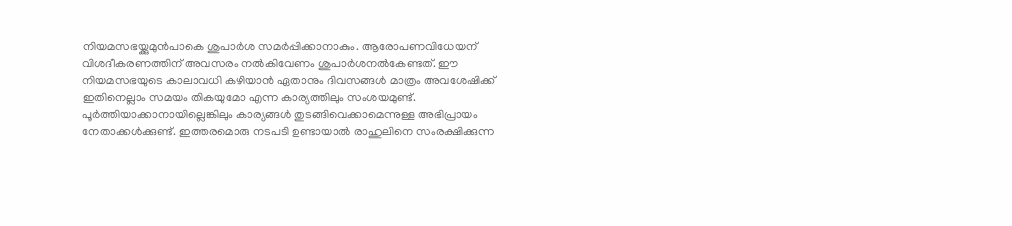നിയമസഭയ്ക്കുമുൻപാകെ ശുപാർശ സമർപ്പിക്കാനാകും. ആരോപണവിധേയന് വിശദീകരണത്തിന് അവസരം നൽകിവേണം ശുപാർശനൽകേണ്ടത്. ഈ നിയമസഭയുടെ കാലാവധി കഴിയാൻ ഏതാനും ദിവസങ്ങൾ മാത്രം അവശേഷിക്ക് ഇതിനെല്ലാം സമയം തികയുമോ എന്ന കാര്യത്തിലും സംശയമുണ്ട്. പൂർത്തിയാക്കാനായില്ലെങ്കിലും കാര്യങ്ങൾ തുടങ്ങിവെക്കാമെന്നുള്ള അഭിപ്രായം നേതാക്കൾക്കുണ്ട്. ഇത്തരമൊരു നടപടി ഉണ്ടായാൽ രാഹുലിനെ സംരക്ഷിക്കുന്ന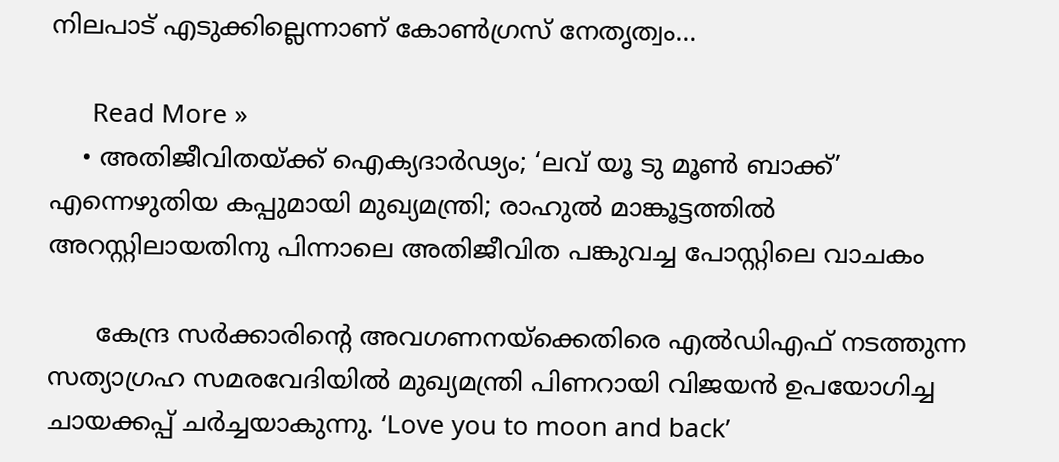നിലപാട് എടുക്കില്ലെന്നാണ് കോൺഗ്രസ് നേതൃത്വം…

      Read More »
    • അതിജീവിതയ്ക്ക് ഐക്യദാര്‍ഢ്യം; ‘ലവ് യൂ ടു മൂണ്‍ ബാക്ക്’ എന്നെഴുതിയ കപ്പുമായി മുഖ്യമന്ത്രി; രാഹുല്‍ മാങ്കൂട്ടത്തില്‍ അറസ്റ്റിലായതിനു പിന്നാലെ അതിജീവിത പങ്കുവച്ച പോസ്റ്റിലെ വാചകം

      കേന്ദ്ര സർക്കാരിന്റെ അവഗണനയ്ക്കെതിരെ എൽഡിഎഫ് നടത്തുന്ന സത്യാഗ്രഹ സമരവേദിയിൽ മുഖ്യമന്ത്രി പിണറായി വിജയൻ ഉപയോഗിച്ച ചായക്കപ്പ് ചർച്ചയാകുന്നു. ‘Love you to moon and back’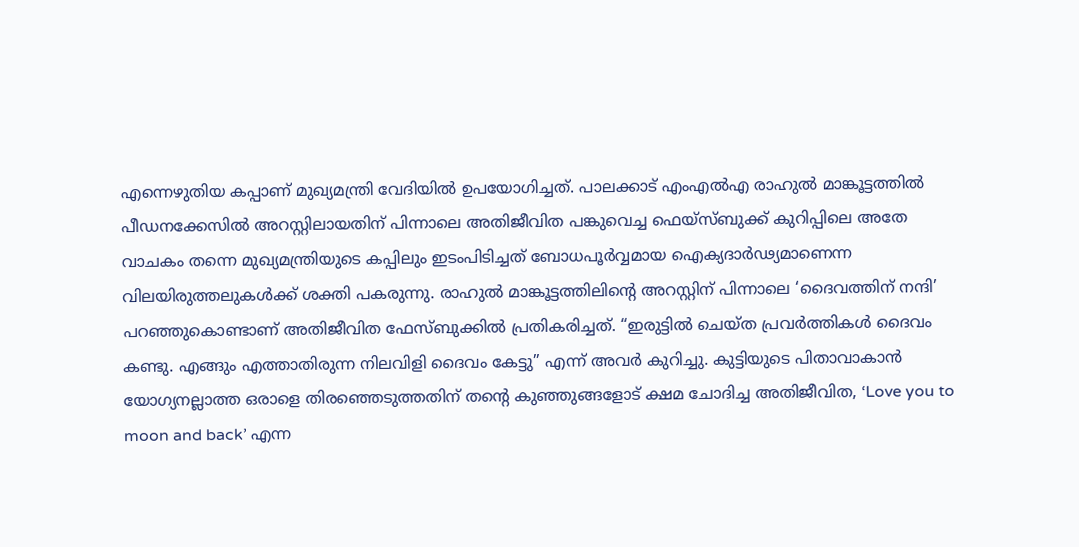എന്നെഴുതിയ കപ്പാണ് മുഖ്യമന്ത്രി വേദിയിൽ ഉപയോഗിച്ചത്. പാലക്കാട് എംഎൽഎ രാഹുൽ മാങ്കൂട്ടത്തിൽ പീഡനക്കേസിൽ അറസ്റ്റിലായതിന് പിന്നാലെ അതിജീവിത പങ്കുവെച്ച ഫെയ്സ്ബുക്ക് കുറിപ്പിലെ അതേ വാചകം തന്നെ മുഖ്യമന്ത്രിയുടെ കപ്പിലും ഇടംപിടിച്ചത് ബോധപൂർവ്വമായ ഐക്യദാർഢ്യമാണെന്ന വിലയിരുത്തലുകൾക്ക് ശക്തി പകരുന്നു. രാഹുൽ മാങ്കൂട്ടത്തിലിന്റെ അറസ്റ്റിന് പിന്നാലെ ‘ദൈവത്തിന് നന്ദി’ പറഞ്ഞുകൊണ്ടാണ് അതിജീവിത ഫേസ്ബുക്കിൽ പ്രതികരിച്ചത്. “ഇരുട്ടിൽ ചെയ്ത പ്രവർത്തികൾ ദൈവം കണ്ടു. എങ്ങും എത്താതിരുന്ന നിലവിളി ദൈവം കേട്ടു” എന്ന് അവർ കുറിച്ചു. കുട്ടിയുടെ പിതാവാകാൻ യോഗ്യനല്ലാത്ത ഒരാളെ തിരഞ്ഞെടുത്തതിന് തന്റെ കുഞ്ഞുങ്ങളോട് ക്ഷമ ചോദിച്ച അതിജീവിത, ‘Love you to moon and back’ എന്ന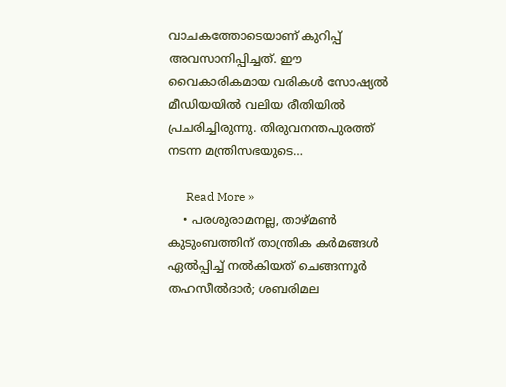വാചകത്തോടെയാണ് കുറിപ്പ് അവസാനിപ്പിച്ചത്. ഈ വൈകാരികമായ വരികൾ സോഷ്യൽ മീഡിയയിൽ വലിയ രീതിയിൽ പ്രചരിച്ചിരുന്നു. തിരുവനന്തപുരത്ത് നടന്ന മന്ത്രിസഭയുടെ…

      Read More »
    • പരശുരാമനല്ല, താഴ്മണ്‍ കുടുംബത്തിന് താന്ത്രിക കര്‍മങ്ങള്‍ ഏല്‍പ്പിച്ച് നല്‍കിയത് ചെങ്ങന്നൂര്‍ തഹസീല്‍ദാര്‍; ശബരിമല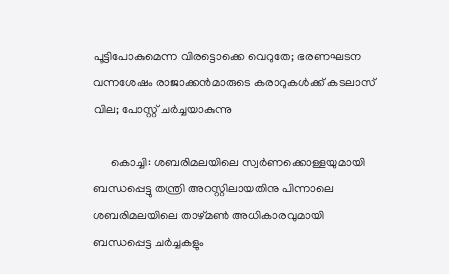പൂട്ടിപോകുമെന്ന വിരട്ടൊക്കെ വെറുതേ; ഭരണഘടന വന്നശേഷം രാജാക്കന്‍മാരുടെ കരാറുകള്‍ക്ക് കടലാസ് വില; പോസ്റ്റ് ചര്‍ച്ചയാകുന്നു

      കൊച്ചി: ശബരിമലയിലെ സ്വര്‍ണക്കൊള്ളയുമായി ബന്ധപ്പെട്ടു തന്ത്രി അറസ്റ്റിലായതിനു പിന്നാലെ ശബരിമലയിലെ താഴ്മണ്‍ അധികാരവുമായി ബന്ധപ്പെട്ട ചര്‍ച്ചകളും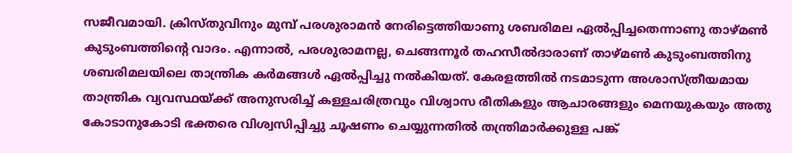സജീവമായി. ക്രിസ്തുവിനും മുമ്പ് പരശുരാമന്‍ നേരിട്ടെത്തിയാണു ശബരിമല ഏല്‍പ്പിച്ചതെന്നാണു താഴ്മണ്‍ കുടുംബത്തിന്റെ വാദം. എന്നാല്‍, പരശുരാമനല്ല, ചെങ്ങന്നൂര്‍ തഹസീല്‍ദാരാണ് താഴ്മണ്‍ കുടുംബത്തിനു ശബരിമലയിലെ താന്ത്രിക കര്‍മങ്ങള്‍ ഏല്‍പ്പിച്ചു നല്‍കിയത്. കേരളത്തില്‍ നടമാടുന്ന അശാസ്ത്രീയമായ താന്ത്രിക വ്യവസ്ഥയ്ക്ക് അനുസരിച്ച് കള്ളചരിത്രവും വിശ്വാസ രീതികളും ആചാരങ്ങളും മെനയുകയും അതു കോടാനുകോടി ഭക്തരെ വിശ്വസിപ്പിച്ചു ചൂഷണം ചെയ്യുന്നതില്‍ തന്ത്രിമാര്‍ക്കുള്ള പങ്ക്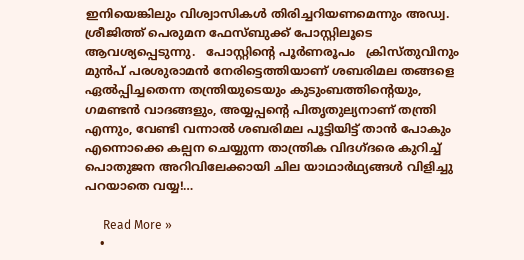ഇനിയെങ്കിലും വിശ്വാസികള്‍ തിരിച്ചറിയണമെന്നും അഡ്വ. ശ്രീജിത്ത് പെരുമന ഫേസ്ബുക്ക് പോസ്റ്റിലൂടെ ആവശ്യപ്പെടുന്നു.   പോസ്റ്റിന്റെ പൂര്‍ണരൂപം   ക്രിസ്തുവിനും മുന്‍പ് പരശുരാമന്‍ നേരിട്ടെത്തിയാണ് ശബരിമല തങ്ങളെ ഏല്‍പ്പിച്ചതെന്ന തന്ത്രിയുടെയും കുടുംബത്തിന്റെയും, ഗമണ്ടന്‍ വാദങ്ങളും, അയ്യപ്പന്റെ പിതൃതുല്യനാണ് തന്ത്രി എന്നും, വേണ്ടി വന്നാല്‍ ശബരിമല പൂട്ടിയിട്ട് താന്‍ പോകും എന്നൊക്കെ കല്പന ചെയ്യുന്ന താന്ത്രിക വിദഗ്ദരെ കുറിച്ച് പൊതുജന അറിവിലേക്കായി ചില യാഥാര്‍ഥ്യങ്ങള്‍ വിളിച്ചു പറയാതെ വയ്യ!…

      Read More »
    •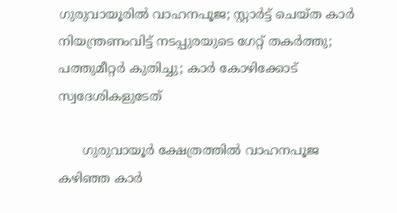ഗുരുവായൂരില്‍ വാഹനപൂജ; സ്റ്റാര്‍ട്ട് ചെയ്ത കാര്‍ നിയന്ത്രണംവിട്ട് നടപ്പുരയുടെ ഗേറ്റ് തകര്‍ത്തു; പത്തുമീറ്റര്‍ കുതിച്ചു; കാര്‍ കോഴിക്കോട് സ്വദേശികളുടേത്‌

      ഗുരുവായൂര്‍ ക്ഷേത്രത്തില്‍ വാഹനപൂജ കഴിഞ്ഞ കാര്‍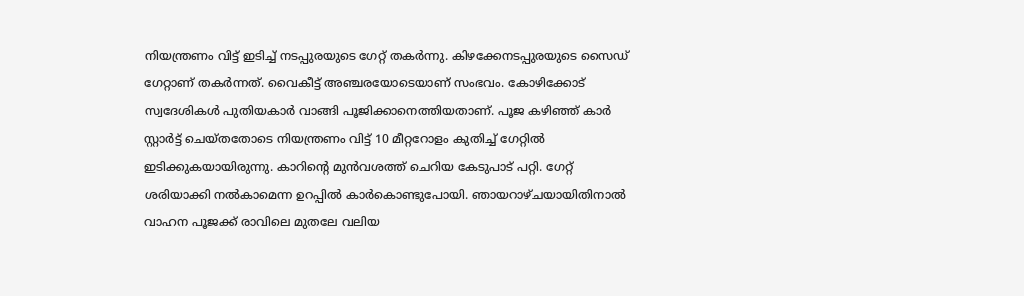നിയന്ത്രണം വിട്ട് ഇടിച്ച് നടപ്പുരയുടെ ഗേറ്റ് തകര്‍ന്നു. കിഴക്കേനടപ്പുരയുടെ സൈഡ് ഗേറ്റാണ് തകര്‍ന്നത്. വൈകീട്ട് അഞ്ചരയോടെയാണ് സംഭവം. കോഴിക്കോട് സ്വദേശികള്‍ പുതിയകാര്‍ വാങ്ങി പൂജിക്കാനെത്തിയതാണ്. പൂജ കഴിഞ്ഞ് കാര്‍ സ്റ്റാര്‍ട്ട് ചെയ്തതോടെ നിയന്ത്രണം വിട്ട് 10 മീറ്ററോളം കുതിച്ച് ഗേറ്റില്‍ ഇടിക്കുകയായിരുന്നു. കാറിന്റെ മുന്‍വശത്ത് ചെറിയ കേടുപാട് പറ്റി. ഗേറ്റ് ശരിയാക്കി നല്‍കാമെന്ന ഉറപ്പില്‍ കാര്‍കൊണ്ടുപോയി. ഞായറാഴ്ചയായിതിനാല്‍ വാഹന പൂജക്ക് രാവിലെ മുതലേ വലിയ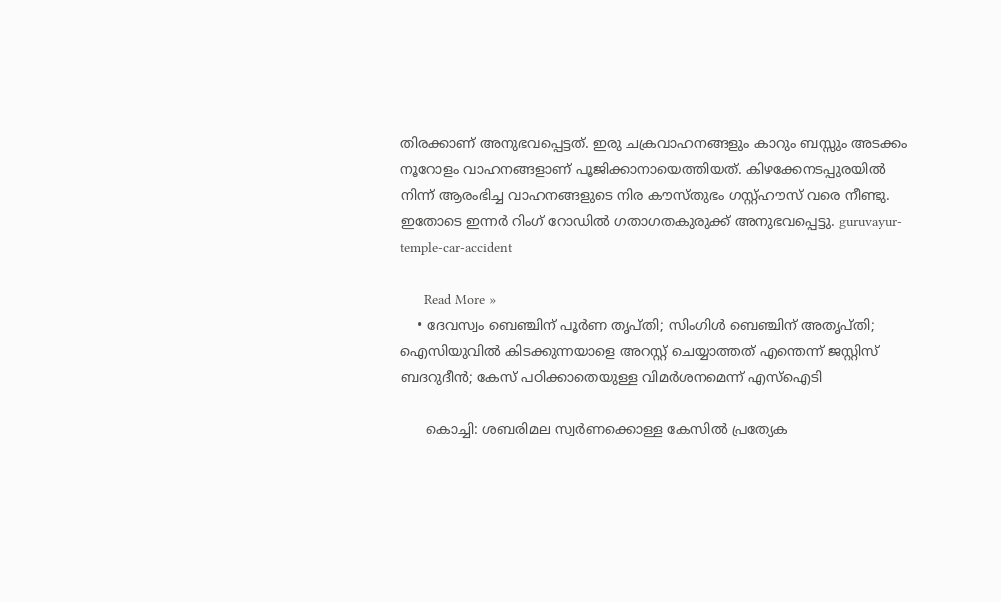തിരക്കാണ് അനുഭവപ്പെട്ടത്. ഇരു ചക്രവാഹനങ്ങളും കാറും ബസ്സും അടക്കം നൂറോളം വാഹനങ്ങളാണ് പൂജിക്കാനായെത്തിയത്. കിഴക്കേനടപ്പുരയില്‍ നിന്ന് ആരംഭിച്ച വാഹനങ്ങളുടെ നിര കൗസ്തുഭം ഗസ്റ്റ്ഹൗസ് വരെ നീണ്ടു. ഇതോടെ ഇന്നര്‍ റിംഗ് റോഡില്‍ ഗതാഗതകുരുക്ക് അനുഭവപ്പെട്ടു. guruvayur-temple-car-accident

      Read More »
    • ദേവസ്വം ബെഞ്ചിന് പൂര്‍ണ തൃപ്തി; സിംഗിള്‍ ബെഞ്ചിന് അതൃപ്തി; ഐസിയുവില്‍ കിടക്കുന്നയാളെ അറസ്റ്റ് ചെയ്യാത്തത് എന്തെന്ന് ജസ്റ്റിസ് ബദറുദീന്‍; കേസ് പഠിക്കാതെയുള്ള വിമര്‍ശനമെന്ന് എസ്‌ഐടി

      കൊച്ചി: ശബരിമല സ്വര്‍ണക്കൊള്ള കേസില്‍ പ്രത്യേക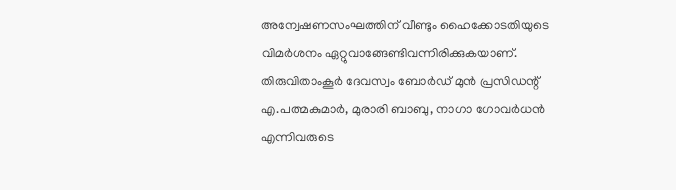അന്വേഷണസംഘത്തിന് വീണ്ടും ഹൈക്കോടതിയുടെ വിമര്‍ശനം ഏറ്റുവാങ്ങേണ്ടിവന്നിരിക്കുകയാണ്. തിരുവിതാംകൂര്‍ ദേവസ്വം ബോര്‍ഡ് മുന്‍ പ്രസിഡന്റ് എ.പത്മകുമാര്‍, മുരാരി ബാബു, നാഗാ ഗോവര്‍ധന്‍ എന്നിവരുടെ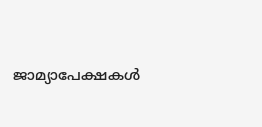ജാമ്യാപേക്ഷകള്‍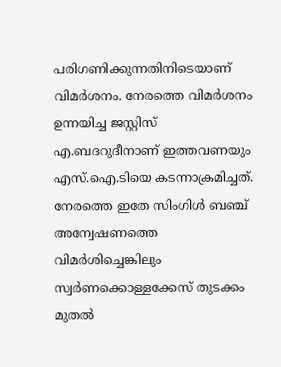പരിഗണിക്കുന്നതിനിടെയാണ് വിമര്‍ശനം. നേരത്തെ വിമര്‍ശനം ഉന്നയിച്ച ജസ്റ്റിസ് എ.ബദറുദീനാണ് ഇത്തവണയും എസ്.ഐ.ടിയെ കടന്നാക്രമിച്ചത്. നേരത്തെ ഇതേ സിംഗിള്‍ ബഞ്ച് അന്വേഷണത്തെ വിമര്‍ശിച്ചെങ്കിലും സ്വര്‍ണക്കൊള്ളക്കേസ് തുടക്കം മുതല്‍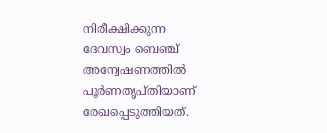നിരീക്ഷിക്കുന്ന ദേവസ്വം ബെഞ്ച് അന്വേഷണത്തില്‍ പൂര്‍ണതൃപ്തിയാണ് രേഖപ്പെടുത്തിയത്.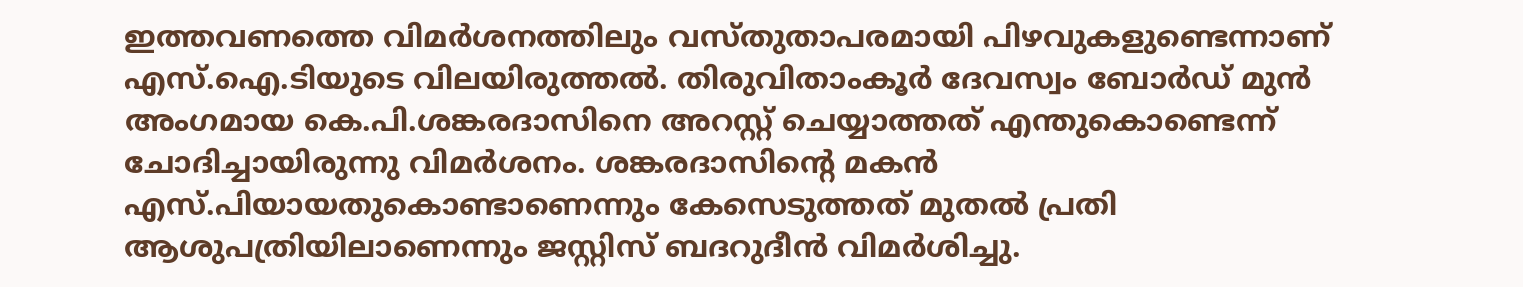ഇത്തവണത്തെ വിമര്‍ശനത്തിലും വസ്തുതാപരമായി പിഴവുകളുണ്ടെന്നാണ് എസ്.ഐ.ടിയുടെ വിലയിരുത്തല്‍. തിരുവിതാംകൂര്‍ ദേവസ്വം ബോര്‍ഡ് മുന്‍ അംഗമായ കെ.പി.ശങ്കരദാസിനെ അറസ്റ്റ് ചെയ്യാത്തത് എന്തുകൊണ്ടെന്ന് ചോദിച്ചായിരുന്നു വിമര്‍ശനം. ശങ്കരദാസിന്റെ മകന്‍ എസ്.പിയായതുകൊണ്ടാണെന്നും കേസെടുത്തത് മുതല്‍ പ്രതി ആശുപത്രിയിലാണെന്നും ജസ്റ്റിസ് ബദറുദീന്‍ വിമര്‍ശിച്ചു.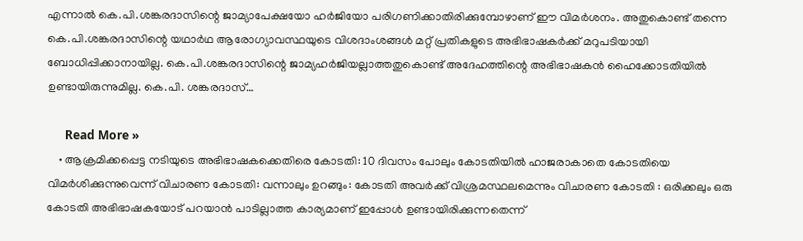എന്നാല്‍ കെ.പി.ശങ്കരദാസിന്റെ ജാമ്യാപേക്ഷയോ ഹര്‍ജിയോ പരിഗണിക്കാതിരിക്കുമ്പോഴാണ് ഈ വിമര്‍ശനം. അതുകൊണ്ട് തന്നെ കെ.പി.ശങ്കരദാസിന്റെ യഥാര്‍ഥ ആരോഗ്യാവസ്ഥയുടെ വിശദാംശങ്ങള്‍ മറ്റ് പ്രതികളുടെ അഭിഭാഷകര്‍ക്ക് മറുപടിയായി ബോധിപ്പിക്കാനായില്ല. കെ.പി.ശങ്കരദാസിന്റെ ജാമ്യഹര്‍ജിയല്ലാത്തതുകൊണ്ട് അദേഹത്തിന്റെ അഭിഭാഷകന്‍ ഹൈക്കോടതിയില്‍ ഉണ്ടായിരുന്നുമില്ല. കെ.പി. ശങ്കരദാസ്…

      Read More »
    • ആക്രമിക്കപ്പെട്ട നടിയുടെ അഭിഭാഷകക്കെതിരെ കോടതി: 10 ദിവസം പോലും കോടതിയിൽ ഹാജരാകാതെ കോടതിയെ വിമർശിക്കുന്നുവെന്ന് വിചാരണ കോടതി: വന്നാലും ഉറങ്ങും: കോടതി അവർക്ക് വിശ്രമസ്ഥലമെന്നും വിചാരണ കോടതി : ഒരിക്കലും ഒരു കോടതി അഭിഭാഷകയോട് പറയാൻ പാടില്ലാത്ത കാര്യമാണ് ഇപ്പോൾ ഉണ്ടായിരിക്കുന്നതെന്ന്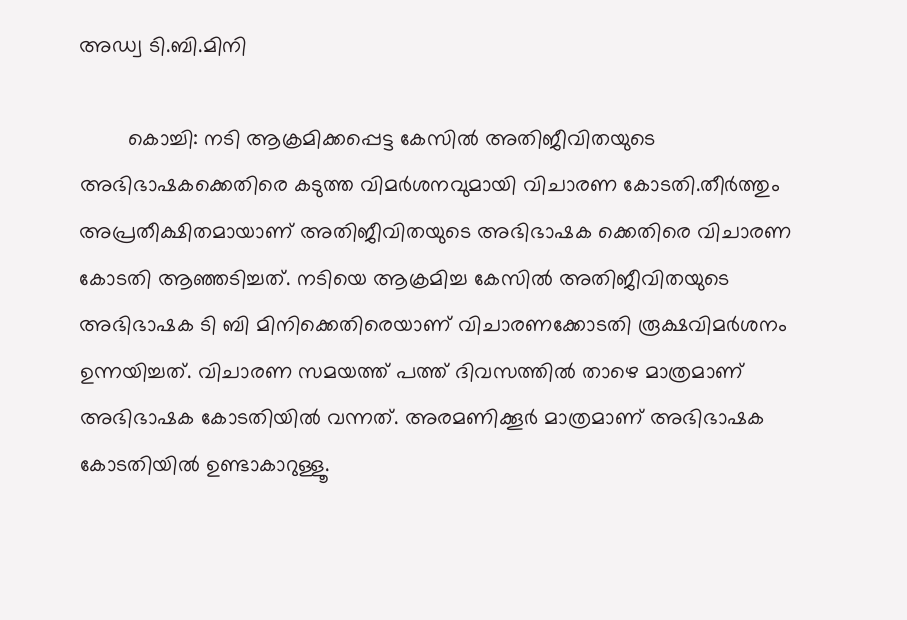അഡ്വ ടി.ബി.മിനി

        കൊച്ചി: നടി ആക്രമിക്കപ്പെട്ട കേസിൽ അതിജീവിതയുടെ അഭിഭാഷകക്കെതിരെ കടുത്ത വിമർശനവുമായി വിചാരണ കോടതി.തീർത്തും അപ്രതീക്ഷിതമായാണ് അതിജീവിതയുടെ അഭിഭാഷക ക്കെതിരെ വിചാരണ കോടതി ആഞ്ഞടിച്ചത്. നടിയെ ആക്രമിച്ച കേസിൽ അതിജീവിതയുടെ അഭിഭാഷക ടി ബി മിനിക്കെതിരെയാണ് വിചാരണക്കോടതി രൂക്ഷവിമർശനം ഉന്നയിച്ചത്. വിചാരണ സമയത്ത് പത്ത് ദിവസത്തിൽ താഴെ മാത്രമാണ് അഭിഭാഷക കോടതിയിൽ വന്നത്. അരമണിക്കൂർ മാത്രമാണ് അഭിഭാഷക കോടതിയിൽ ഉണ്ടാകാറുള്ളൂ.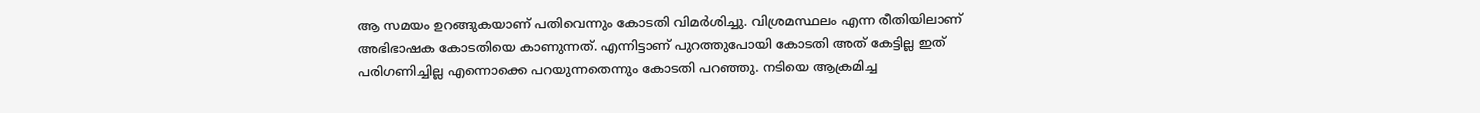ആ സമയം ഉറങ്ങുകയാണ് പതിവെന്നും കോടതി വിമർശിച്ചു. വിശ്രമസ്ഥലം എന്ന രീതിയിലാണ് അഭിഭാഷക കോടതിയെ കാണുന്നത്. എന്നിട്ടാണ് പുറത്തുപോയി കോടതി അത് കേട്ടില്ല ഇത് പരിഗണിച്ചില്ല എന്നൊക്കെ പറയുന്നതെന്നും കോടതി പറഞ്ഞു. നടിയെ ആക്രമിച്ച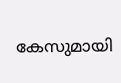കേസുമായി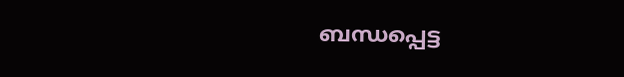ബന്ധപ്പെട്ട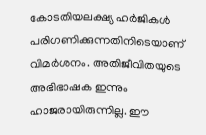കോടതിയലക്ഷ്യ ഹർജികൾ പരിഗണിക്കുന്നതിനിടെയാണ് വിമർശനം. അതിജീവിതയുടെ അഭിഭാഷക ഇന്നും ഹാജരായിരുന്നില്ല. ഈ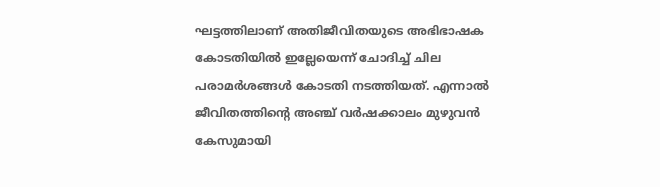ഘട്ടത്തിലാണ് അതിജീവിതയുടെ അഭിഭാഷക കോടതിയിൽ ഇല്ലേയെന്ന് ചോദിച്ച് ചില പരാമർശങ്ങൾ കോടതി നടത്തിയത്. എന്നാൽ ജീവിതത്തിന്റെ അഞ്ച് വർഷക്കാലം മുഴുവൻ കേസുമായി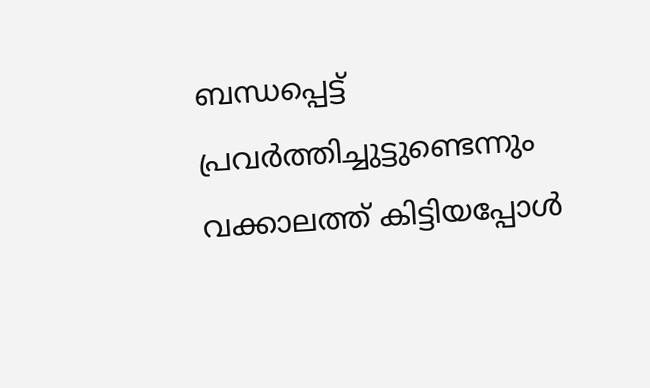ബന്ധപ്പെട്ട് പ്രവർത്തിച്ചുട്ടുണ്ടെന്നും വക്കാലത്ത് കിട്ടിയപ്പോൾ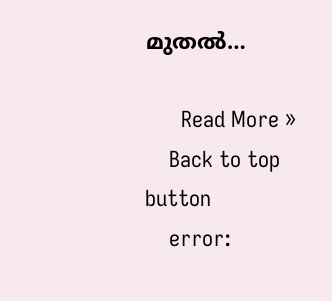മുതൽ…

      Read More »
    Back to top button
    error: